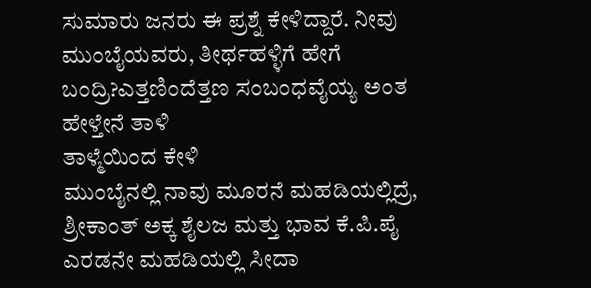ಸುಮಾರು ಜನರು ಈ ಪ್ರಶ್ನೆ ಕೇಳಿದ್ದಾರೆ. ನೀವು ಮುಂಬೈಯವರು, ತೀರ್ಥಹಳ್ಳಿಗೆ ಹೇಗೆ ಬಂದ್ರಿ?ಎತ್ತಣಿಂದೆತ್ತಣ ಸಂಬಂಧವೈಯ್ಯ ಅಂತ
ಹೇಳ್ತೇನೆ ತಾಳಿ
ತಾಳ್ಮೆಯಿಂದ ಕೇಳಿ
ಮುಂಬೈನಲ್ಲಿ ನಾವು ಮೂರನೆ ಮಹಡಿಯಲ್ಲಿದ್ರೆ, ಶ್ರೀಕಾಂತ್ ಅಕ್ಕ ಶೈಲಜ ಮತ್ತು ಭಾವ ಕೆ.ಪಿ.ಪೈ ಎರಡನೇ ಮಹಡಿಯಲ್ಲಿ ಸೀದಾ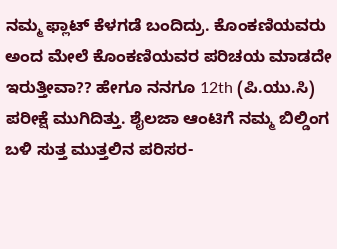ನಮ್ಮ ಫ್ಲಾಟ್ ಕೆಳಗಡೆ ಬಂದಿದ್ರು. ಕೊಂಕಣಿಯವರು ಅಂದ ಮೇಲೆ ಕೊಂಕಣಿಯವರ ಪರಿಚಯ ಮಾಡದೇ ಇರುತ್ತೀವಾ?? ಹೇಗೂ ನನಗೂ 12th (ಪಿ.ಯು.ಸಿ) ಪರೀಕ್ಷೆ ಮುಗಿದಿತ್ತು. ಶೈಲಜಾ ಆಂಟಿಗೆ ನಮ್ಮ ಬಿಲ್ಡಿಂಗ ಬಳಿ ಸುತ್ತ ಮುತ್ತಲಿನ ಪರಿಸರ-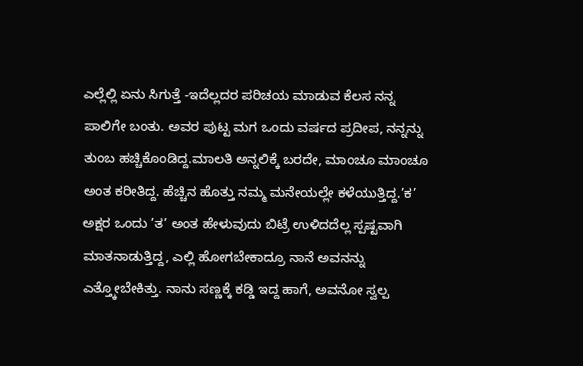ಎಲ್ಲೆಲ್ಲಿ ಏನು ಸಿಗುತ್ತೆ -ಇದೆಲ್ಲದರ ಪರಿಚಯ ಮಾಡುವ ಕೆಲಸ ನನ್ನ ಪಾಲಿಗೇ ಬಂತು. ಅವರ ಪುಟ್ಟ ಮಗ ಒಂದು ವರ್ಷದ ಪ್ರದೀಪ, ನನ್ನನ್ನು ತುಂಬ ಹಚ್ಚಿಕೊಂಡಿದ್ದ.ಮಾಲತಿ ಅನ್ನಲಿಕ್ಕೆ ಬರದೇ, ಮಾಂಚೂ ಮಾಂಚೂ ಅಂತ ಕರೀತಿದ್ದ. ಹೆಚ್ಚಿನ ಹೊತ್ತು ನಮ್ಮ ಮನೇಯಲ್ಲೇ ಕಳೆಯುತ್ತಿದ್ದ.’ಕ’ ಅಕ್ಷರ ಒಂದು ’ತ’ ಅಂತ ಹೇಳುವುದು ಬಿಟ್ರೆ ಉಳಿದದೆಲ್ಲ ಸ್ಪಷ್ಟವಾಗಿ ಮಾತನಾಡುತ್ತಿದ್ದ, ಎಲ್ಲಿ ಹೋಗಬೇಕಾದ್ರೂ ನಾನೆ ಅವನನ್ನು ಎತ್ತ್ಕೋಬೇಕಿತ್ತು. ನಾನು ಸಣ್ಣಕ್ಕೆ ಕಡ್ಡಿ ಇದ್ದ ಹಾಗೆ, ಅವನೋ ಸ್ವಲ್ಪ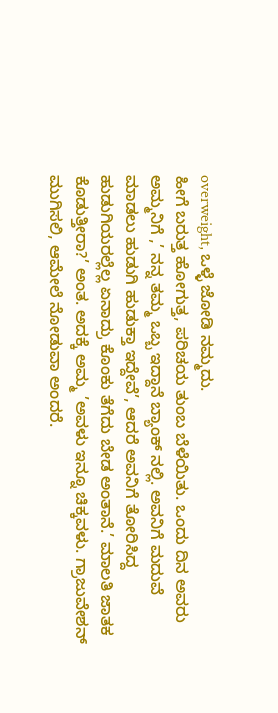overweight, ಒಳ್ಳೆ ಜೋಡಿ ನಮ್ಮದು.
ಹೀಗೆ ಬರುತ್ತ ಹೋಗುತ್ತ, ಪರಿಚಯ ತುಂಬ ಬೆಳೆಯಿತು. ಒಂದು ದಿನ ಅವರು ಅಮ್ಮನಿಗೆ ,’ ನನ್ನ ತಮ್ಮ ಒಬ್ಬ ಇದ್ದಾನೆ ಬ್ಯಾಂಕ್ ನಲ್ಲಿ. ಅವನಿಗೆ ಮದುವೆ ಮಾಡಲು ಹುಡುಗಿ ಹುಡುಕ್ತಾ ಇದ್ದೇವೆ’, ಆದರೆ ಅವನಿಗೆ ತೋರಿಸಿದ್ದ ಹುಡುಗಿಯರಲ್ಲೆಲ್ಲ ಏನಾದ್ರು ಕೊಂಕು ತೆಗೆದು ಬೇಡ ಅಂತಾನೆ.’ ಮಾಲತಿ ಜಾತಕ ಕೊಡುತ್ತೀರಾ?’ ಅಂತ. ಅದಕ್ಕೆ ಅಮ್ಮ ’ಅವಳು ಇನ್ನೂ ಚಿಕ್ಕವಳು. ಗ್ರಾಜುವೇಶನ್ ಮುಗಿಸಲಿ, ಆಮೇಲೆ ನೋಡುವಾ ಅಂದರೆ.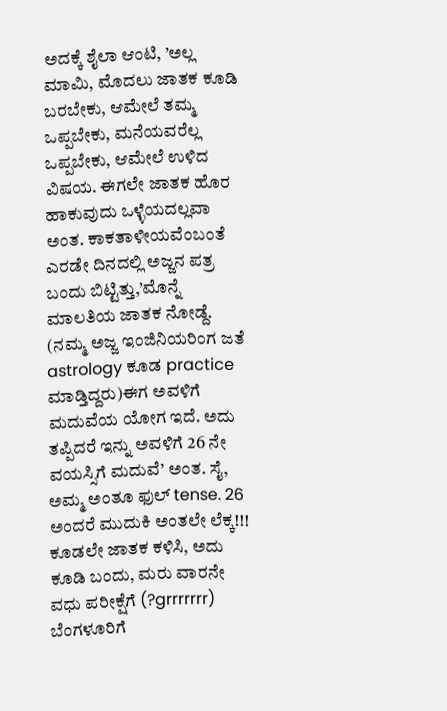ಅದಕ್ಕೆ ಶೈಲಾ ಆಂಟಿ, ’ಅಲ್ಲ ಮಾಮಿ, ಮೊದಲು ಜಾತಕ ಕೂಡಿ ಬರಬೇಕು, ಆಮೇಲೆ ತಮ್ಮ ಒಪ್ಪಬೇಕು, ಮನೆಯವರೆಲ್ಲ ಒಪ್ಪಬೇಕು, ಆಮೇಲೆ ಉಳಿದ ವಿಷಯ. ಈಗಲೇ ಜಾತಕ ಹೊರ ಹಾಕುವುದು ಒಳ್ಳೆಯದಲ್ಲವಾ ಅಂತ. ಕಾಕತಾಳೀಯವೆಂಬಂತೆ ಎರಡೇ ದಿನದಲ್ಲಿ ಅಜ್ಜನ ಪತ್ರ ಬಂದು ಬಿಟ್ಟಿತ್ತು,’ಮೊನ್ನೆ ಮಾಲತಿಯ ಜಾತಕ ನೋಡ್ದೆ. (ನಮ್ಮ ಅಜ್ಜ ಇಂಜಿನಿಯರಿಂಗ ಜತೆ astrology ಕೂಡ practice ಮಾಡ್ತಿದ್ದರು)ಈಗ ಅವಳಿಗೆ ಮದುವೆಯ ಯೋಗ ಇದೆ. ಅದು ತಪ್ಪಿದರೆ ಇನ್ನು ಅವಳಿಗೆ 26 ನೇ ವಯಸ್ಸಿಗೆ ಮದುವೆ’ ಅಂತ. ಸೈ, ಅಮ್ಮ ಅಂತೂ ಫುಲ್ tense. 26 ಅಂದರೆ ಮುದುಕಿ ಅಂತಲೇ ಲೆಕ್ಕ!!! ಕೂಡಲೇ ಜಾತಕ ಕಳಿಸಿ, ಅದು ಕೂಡಿ ಬಂದು, ಮರು ವಾರನೇ ವಧು ಪರೀಕ್ಷೆಗೆ (?grrrrrrr) ಬೆಂಗಳೂರಿಗೆ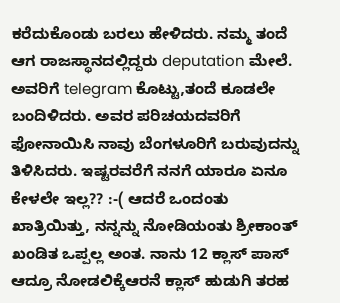ಕರೆದುಕೊಂಡು ಬರಲು ಹೇಳಿದರು. ನಮ್ಮ ತಂದೆ ಆಗ ರಾಜಸ್ಥಾನದಲ್ಲಿದ್ದರು deputation ಮೇಲೆ. ಅವರಿಗೆ telegram ಕೊಟ್ಟು,ತಂದೆ ಕೂಡಲೇ ಬಂದಿಳಿದರು. ಅವರ ಪರಿಚಯದವರಿಗೆ ಫೋನಾಯಿಸಿ ನಾವು ಬೆಂಗಳೂರಿಗೆ ಬರುವುದನ್ನು ತಿಳಿಸಿದರು. ಇಷ್ಟರವರೆಗೆ ನನಗೆ ಯಾರೂ ಏನೂ ಕೇಳಲೇ ಇಲ್ಲ?? :-( ಆದರೆ ಒಂದಂತು ಖಾತ್ರಿಯಿತ್ತು, ನನ್ನನ್ನು ನೋಡಿಯಂತು ಶ್ರೀಕಾಂತ್ ಖಂಡಿತ ಒಪ್ಪಲ್ಲ ಅಂತ. ನಾನು 12 ಕ್ಲಾಸ್ ಪಾಸ್ ಆದ್ರೂ ನೋಡಲಿಕ್ಕೆಆರನೆ ಕ್ಲಾಸ್ ಹುಡುಗಿ ತರಹ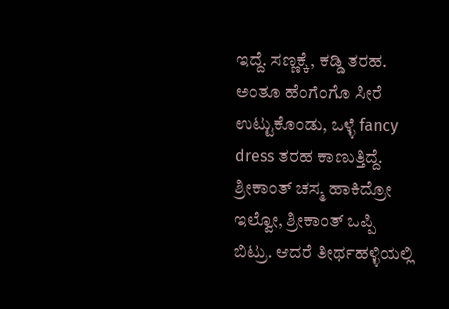ಇದ್ದೆ. ಸಣ್ಣಕ್ಕೆ, ಕಡ್ಡಿ ತರಹ. ಅಂತೂ ಹೆಂಗೆಂಗೊ ಸೀರೆ ಉಟ್ಟುಕೊಂಡು, ಒಳ್ಳೆ fancy dress ತರಹ ಕಾಣುತ್ತಿದ್ದೆ. ಶ್ರೀಕಾಂತ್ ಚಸ್ಮ ಹಾಕಿದ್ರೋ ಇಲ್ವೋ, ಶ್ರೀಕಾಂತ್ ಒಪ್ಪಿ ಬಿಟ್ರು. ಆದರೆ ತೀರ್ಥಹಳ್ಳಿಯಲ್ಲಿ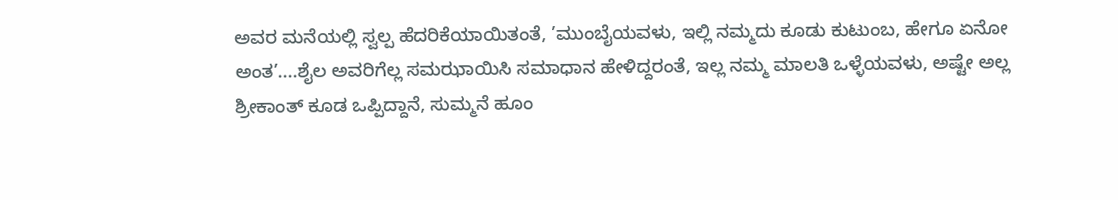ಅವರ ಮನೆಯಲ್ಲಿ ಸ್ವಲ್ಪ ಹೆದರಿಕೆಯಾಯಿತಂತೆ, ’ಮುಂಬೈಯವಳು, ಇಲ್ಲಿ ನಮ್ಮದು ಕೂಡು ಕುಟುಂಬ, ಹೇಗೂ ಏನೋ ಅಂತ’....ಶೈಲ ಅವರಿಗೆಲ್ಲ ಸಮಝಾಯಿಸಿ ಸಮಾಧಾನ ಹೇಳಿದ್ದರಂತೆ, ಇಲ್ಲ ನಮ್ಮ ಮಾಲತಿ ಒಳ್ಳೆಯವಳು, ಅಷ್ಟೇ ಅಲ್ಲ ಶ್ರೀಕಾಂತ್ ಕೂಡ ಒಪ್ಪಿದ್ದಾನೆ, ಸುಮ್ಮನೆ ಹೂಂ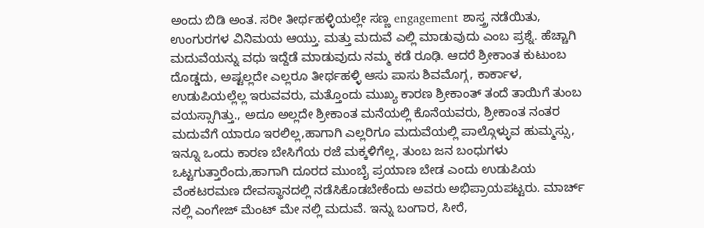ಅಂದು ಬಿಡಿ ಅಂತ. ಸರೀ ತೀರ್ಥಹಳ್ಳಿಯಲ್ಲೇ ಸಣ್ಣ engagement ಶಾಸ್ತ್ರ ನಡೆಯಿತು, ಉಂಗುರಗಳ ವಿನಿಮಯ ಆಯ್ತು. ಮತ್ತು ಮದುವೆ ಎಲ್ಲಿ ಮಾಡುವುದು ಎಂಬ ಪ್ರಶ್ನೆ. ಹೆಚ್ಚಾಗಿ ಮದುವೆಯನ್ನು ವಧು ಇದ್ದೆಡೆ ಮಾಡುವುದು ನಮ್ಮ ಕಡೆ ರೂಢಿ. ಆದರೆ ಶ್ರೀಕಾಂತ ಕುಟುಂಬ ದೊಡ್ಡದು, ಅಷ್ಟಲ್ಲದೇ ಎಲ್ಲರೂ ತೀರ್ಥಹಳ್ಳಿ ಆಸು ಪಾಸು ಶಿವಮೊಗ್ಗ, ಕಾರ್ಕಾಳ, ಉಡುಪಿಯಲ್ಲೆಲ್ಲ ಇರುವವರು, ಮತ್ತೊಂದು ಮುಖ್ಯ ಕಾರಣ ಶ್ರೀಕಾಂತ್ ತಂದೆ ತಾಯಿಗೆ ತುಂಬ ವಯಸ್ಸಾಗಿತ್ತು., ಅದೂ ಅಲ್ಲದೇ ಶ್ರೀಕಾಂತ ಮನೆಯಲ್ಲಿ ಕೊನೆಯವರು, ಶ್ರೀಕಾಂತ ನಂತರ ಮದುವೆಗೆ ಯಾರೂ ಇರಲಿಲ್ಲ,ಹಾಗಾಗಿ ಎಲ್ಲರಿಗೂ ಮದುವೆಯಲ್ಲಿ ಪಾಲ್ಗೊಳ್ಳುವ ಹುಮ್ಮಸ್ಸು, ಇನ್ನೂ ಒಂದು ಕಾರಣ ಬೇಸಿಗೆಯ ರಜೆ ಮಕ್ಕಳಿಗೆಲ್ಲ, ತುಂಬ ಜನ ಬಂಧುಗಳು ಒಟ್ಟಗುತ್ತಾರೆಂದು,ಹಾಗಾಗಿ ದೂರದ ಮುಂಬೈ ಪ್ರಯಾಣ ಬೇಡ ಎಂದು ಉಡುಪಿಯ ವೆಂಕಟರಮಣ ದೇವಸ್ಥಾನದಲ್ಲಿ ನಡೆಸಿಕೊಡಬೇಕೆಂದು ಅವರು ಅಭಿಪ್ರಾಯಪಟ್ಟರು. ಮಾರ್ಚ್ ನಲ್ಲಿ ಎಂಗೇಜ್ ಮೆಂಟ್ ಮೇ ನಲ್ಲಿ ಮದುವೆ. ಇನ್ನು ಬಂಗಾರ, ಸೀರೆ,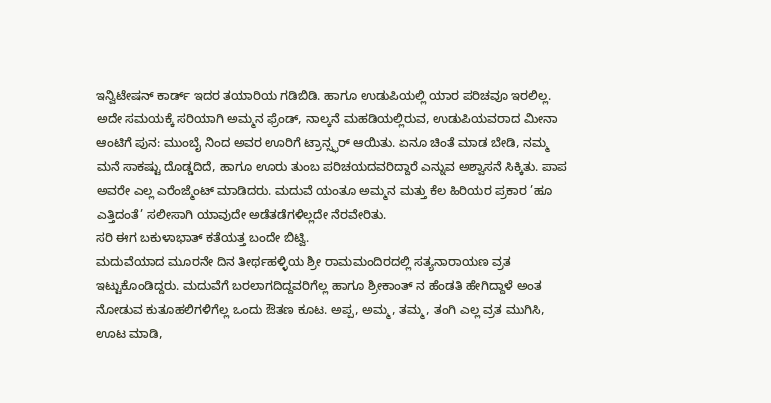ಇನ್ವಿಟೇಷನ್ ಕಾರ್ಡ್ ಇದರ ತಯಾರಿಯ ಗಡಿಬಿಡಿ. ಹಾಗೂ ಉಡುಪಿಯಲ್ಲಿ ಯಾರ ಪರಿಚವೂ ಇರಲಿಲ್ಲ. ಅದೇ ಸಮಯಕ್ಕೆ ಸರಿಯಾಗಿ ಅಮ್ಮನ ಫ್ರೆಂಡ್, ನಾಲ್ಕನೆ ಮಹಡಿಯಲ್ಲಿರುವ, ಉಡುಪಿಯವರಾದ ಮೀನಾ ಆಂಟಿಗೆ ಪುನ: ಮುಂಬೈ ನಿಂದ ಅವರ ಊರಿಗೆ ಟ್ರಾನ್ಸ್ಫರ್ ಆಯಿತು. ಏನೂ ಚಿಂತೆ ಮಾಡ ಬೇಡಿ, ನಮ್ಮ ಮನೆ ಸಾಕಷ್ಟು ದೊಡ್ಡದಿದೆ, ಹಾಗೂ ಊರು ತುಂಬ ಪರಿಚಯದವರಿದ್ದಾರೆ ಎನ್ನುವ ಅಶ್ವಾಸನೆ ಸಿಕ್ಕಿತು. ಪಾಪ ಅವರೇ ಎಲ್ಲ ಎರೆಂಜ್ಮೆಂಟ್ ಮಾಡಿದರು. ಮದುವೆ ಯಂತೂ ಅಮ್ಮನ ಮತ್ತು ಕೆಲ ಹಿರಿಯರ ಪ್ರಕಾರ ’ಹೂ ಎತ್ತಿದಂತೆ’ ಸಲೀಸಾಗಿ ಯಾವುದೇ ಅಡೆತಡೆಗಳಿಲ್ಲದೇ ನೆರವೇರಿತು.
ಸರಿ ಈಗ ಬಕುಳಾಭಾತ್ ಕತೆಯತ್ತ ಬಂದೇ ಬಿಟ್ವಿ.
ಮದುವೆಯಾದ ಮೂರನೇ ದಿನ ತೀರ್ಥಹಳ್ಳಿಯ ಶ್ರೀ ರಾಮಮಂದಿರದಲ್ಲಿ ಸತ್ಯನಾರಾಯಣ ವ್ರತ ಇಟ್ಟುಕೊಂಡಿದ್ದರು. ಮದುವೆಗೆ ಬರಲಾಗದಿದ್ದವರಿಗೆಲ್ಲ ಹಾಗೂ ಶ್ರೀಕಾಂತ್ ನ ಹೆಂಡತಿ ಹೇಗಿದ್ದಾಳೆ ಅಂತ ನೋಡುವ ಕುತೂಹಲಿಗಳಿಗೆಲ್ಲ ಒಂದು ಔತಣ ಕೂಟ. ಅಪ್ಪ, ಅಮ್ಮ, ತಮ್ಮ, ತಂಗಿ ಎಲ್ಲ ವ್ರತ ಮುಗಿಸಿ, ಊಟ ಮಾಡಿ,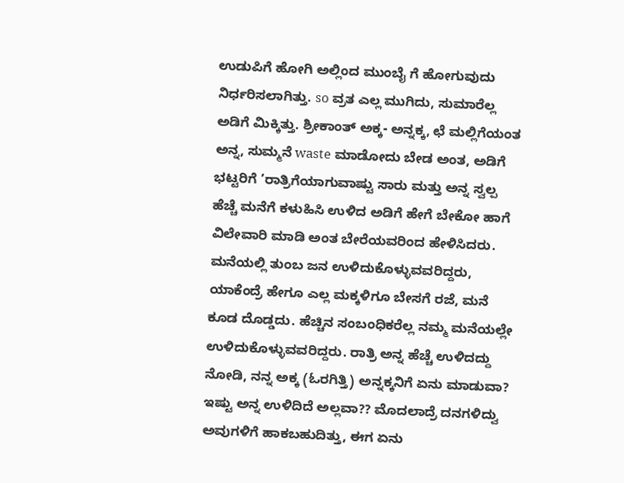ಉಡುಪಿಗೆ ಹೋಗಿ ಅಲ್ಲಿಂದ ಮುಂಬೈ ಗೆ ಹೋಗುವುದು ನಿರ್ಧರಿಸಲಾಗಿತ್ತು. so ವ್ರತ ಎಲ್ಲ ಮುಗಿದು, ಸುಮಾರೆಲ್ಲ ಅಡಿಗೆ ಮಿಕ್ಕಿತ್ತು. ಶ್ರೀಕಾಂತ್ ಅಕ್ಕ- ಅನ್ನಕ್ಕ, ಛೆ ಮಲ್ಲಿಗೆಯಂತ ಅನ್ನ, ಸುಮ್ಮನೆ waste ಮಾಡೋದು ಬೇಡ ಅಂತ, ಅಡಿಗೆ ಭಟ್ಟರಿಗೆ ’ರಾತ್ರಿಗೆಯಾಗುವಾಷ್ಟು ಸಾರು ಮತ್ತು ಅನ್ನ ಸ್ವಲ್ಪ ಹೆಚ್ಚೆ ಮನೆಗೆ ಕಳುಹಿಸಿ ಉಳಿದ ಅಡಿಗೆ ಹೇಗೆ ಬೇಕೋ ಹಾಗೆ ವಿಲೇವಾರಿ ಮಾಡಿ ಅಂತ ಬೇರೆಯವರಿಂದ ಹೇಳಿಸಿದರು. ಮನೆಯಲ್ಲಿ ತುಂಬ ಜನ ಉಳಿದುಕೊಳ್ಳುವವರಿದ್ದರು, ಯಾಕೆಂದ್ರೆ ಹೇಗೂ ಎಲ್ಲ ಮಕ್ಕಳಿಗೂ ಬೇಸಗೆ ರಜೆ, ಮನೆ ಕೂಡ ದೊಡ್ಡದು. ಹೆಚ್ಚಿನ ಸಂಬಂಧಿಕರೆಲ್ಲ ನಮ್ಮ ಮನೆಯಲ್ಲೇ ಉಳಿದುಕೊಳ್ಳುವವರಿದ್ದರು. ರಾತ್ರಿ ಅನ್ನ ಹೆಚ್ಚೆ ಉಳಿದದ್ದು ನೋಡಿ, ನನ್ನ ಅಕ್ಕ (ಓರಗಿತ್ತಿ) ಅನ್ನಕ್ಕನಿಗೆ ಏನು ಮಾಡುವಾ? ಇಷ್ಟು ಅನ್ನ ಉಳಿದಿದೆ ಅಲ್ಲವಾ?? ಮೊದಲಾದ್ರೆ ದನಗಳಿದ್ವು ಅವುಗಳಿಗೆ ಹಾಕಬಹುದಿತ್ತು, ಈಗ ಏನು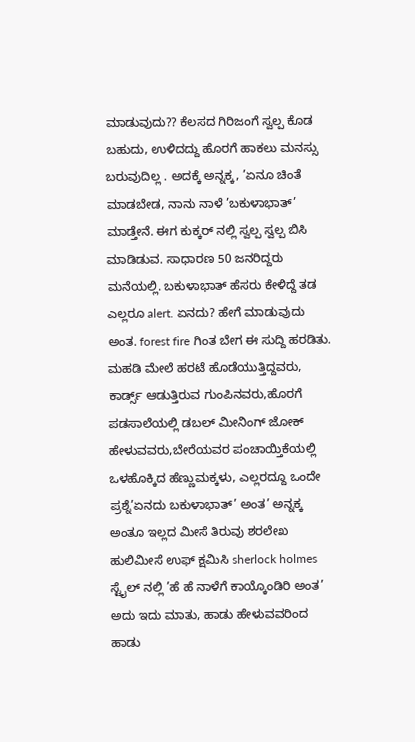ಮಾಡುವುದು?? ಕೆಲಸದ ಗಿರಿಜಂಗೆ ಸ್ವಲ್ಪ ಕೊಡ ಬಹುದು, ಉಳಿದದ್ದು ಹೊರಗೆ ಹಾಕಲು ಮನಸ್ಸು ಬರುವುದಿಲ್ಲ . ಅದಕ್ಕೆ ಅನ್ನಕ್ಕ, ’ಏನೂ ಚಿಂತೆ ಮಾಡಬೇಡ, ನಾನು ನಾಳೆ ’ಬಕುಳಾಭಾತ್’ ಮಾಡ್ತೇನೆ. ಈಗ ಕುಕ್ಕರ್ ನಲ್ಲಿ ಸ್ವಲ್ಪ ಸ್ವಲ್ಪ ಬಿಸಿ ಮಾಡಿಡುವ. ಸಾಧಾರಣ 50 ಜನರಿದ್ದರು ಮನೆಯಲ್ಲಿ. ಬಕುಳಾಭಾತ್ ಹೆಸರು ಕೇಳಿದ್ದೆ ತಡ ಎಲ್ಲರೂ alert. ಏನದು? ಹೇಗೆ ಮಾಡುವುದು ಅಂತ. forest fire ಗಿಂತ ಬೇಗ ಈ ಸುದ್ದಿ ಹರಡಿತು. ಮಹಡಿ ಮೇಲೆ ಹರಟೆ ಹೊಡೆಯುತ್ತಿದ್ದವರು, ಕಾರ್ಡ್ಸ್ ಆಡುತ್ತಿರುವ ಗುಂಪಿನವರು,ಹೊರಗೆ ಪಡಸಾಲೆಯಲ್ಲಿ ಡಬಲ್ ಮೀನಿಂಗ್ ಜೋಕ್ ಹೇಳುವವರು,ಬೇರೆಯವರ ಪಂಚಾಯ್ತಿಕೆಯಲ್ಲಿ ಒಳಹೊಕ್ಕಿದ ಹೆಣ್ಣುಮಕ್ಕಳು, ಎಲ್ಲರದ್ದೂ ಒಂದೇ ಪ್ರಶ್ನೆ’ಏನದು ಬಕುಳಾಭಾತ್’ ಅಂತ’ ಅನ್ನಕ್ಕ ಅಂತೂ ಇಲ್ಲದ ಮೀಸೆ ತಿರುವು ಶರಲೇಖ ಹುಲಿಮೀಸೆ ಉಫ್ ಕ್ಷಮಿಸಿ sherlock holmes ಸ್ಟೈಲ್ ನಲ್ಲಿ ’ಹೆ ಹೆ ನಾಳೆಗೆ ಕಾಯ್ಕೊಂಡಿರಿ ಅಂತ’ ಅದು ಇದು ಮಾತು, ಹಾಡು ಹೇಳುವವರಿಂದ ಹಾಡು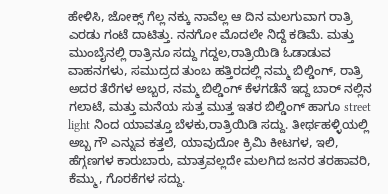ಹೇಳಿಸಿ, ಜೋಕ್ಸ್ ಗೆಲ್ಲ ನಕ್ಕು ನಾವೆಲ್ಲ ಆ ದಿನ ಮಲಗುವಾಗ ರಾತ್ರಿ ಎರಡು ಗಂಟೆ ದಾಟಿತ್ತು. ನನಗೋ ಮೊದಲೇ ನಿದ್ದೆ ಕಡಿಮೆ. ಮತ್ತು ಮುಂಬೈನಲ್ಲಿ ರಾತ್ರಿನೂ ಸದ್ದು ಗದ್ದಲ,ರಾತ್ರಿಯಿಡಿ ಓಡಾಡುವ ವಾಹನಗಳು, ಸಮುದ್ರದ ತುಂಬ ಹತ್ತಿರದಲ್ಲಿ ನಮ್ಮ ಬಿಲ್ಡಿಂಗ್, ರಾತ್ರಿ ಅದರ ತೆರೆಗಳ ಅಬ್ಬರ, ನಮ್ಮ ಬಿಲ್ಡಿಂಗ್ ಕೆಳಗಡೆನೆ ಇದ್ದ ಬಾರ್ ನಲ್ಲಿನ ಗಲಾಟೆ, ಮತ್ತು ಮನೆಯ ಸುತ್ತ ಮುತ್ತ ಇತರ ಬಿಲ್ಡಿಂಗ್ ಹಾಗೂ street light ನಿಂದ ಯಾವತ್ತೂ ಬೆಳಕು,ರಾತ್ರಿಯಿಡಿ ಸದ್ದು. ತೀರ್ಥಹಳ್ಳಿಯಲ್ಲಿ ಅಬ್ಬ ಗೌ ಎನ್ನುವ ಕತ್ತಲೆ, ಯಾವುದೋ ಕ್ರಿಮಿ ಕೀಟಗಳ, ಇಲಿ, ಹೆಗ್ಗಣಗಳ ಕಾರುಬಾರು, ಮಾತ್ರವಲ್ಲದೇ ಮಲಗಿದ ಜನರ ತರಹಾವರಿ, ಕೆಮ್ಮು, ಗೊರಕೆಗಳ ಸದ್ದು.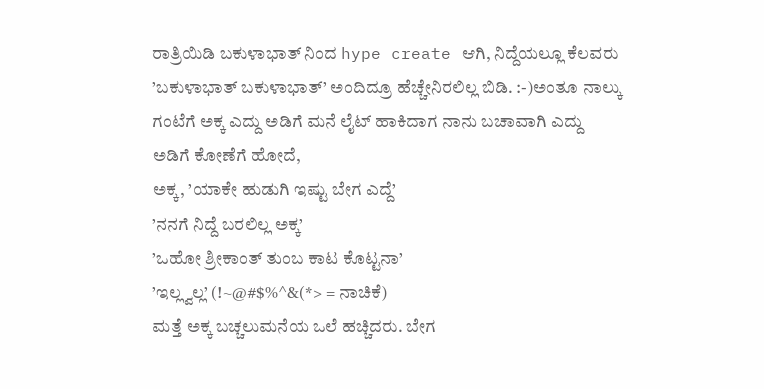ರಾತ್ರಿಯಿಡಿ ಬಕುಳಾಭಾತ್ ನಿಂದ hype create ಆಗಿ, ನಿದ್ದೆಯಲ್ಲೂ ಕೆಲವರು ’ಬಕುಳಾಭಾತ್ ಬಕುಳಾಭಾತ್’ ಅಂದಿದ್ರೂ ಹೆಚ್ಚೇನಿರಲಿಲ್ಲ ಬಿಡಿ. :-)ಅಂತೂ ನಾಲ್ಕು ಗಂಟೆಗೆ ಅಕ್ಕ ಎದ್ದು ಅಡಿಗೆ ಮನೆ ಲೈಟ್ ಹಾಕಿದಾಗ ನಾನು ಬಚಾವಾಗಿ ಎದ್ದು ಅಡಿಗೆ ಕೋಣೆಗೆ ಹೋದೆ,
ಅಕ್ಕ, ’ಯಾಕೇ ಹುಡುಗಿ ಇಷ್ಟು ಬೇಗ ಎದ್ದೆ’
’ನನಗೆ ನಿದ್ದೆ ಬರಲಿಲ್ಲ ಅಕ್ಕ’
’ಒಹೋ ಶ್ರೀಕಾಂತ್ ತುಂಬ ಕಾಟ ಕೊಟ್ಟನಾ’
’ಇಲ್ಲ್ವಲ್ಲ’ (!~@#$%^&(*> = ನಾಚಿಕೆ)
ಮತ್ತೆ ಅಕ್ಕ ಬಚ್ಚಲುಮನೆಯ ಒಲೆ ಹಚ್ಚಿದರು. ಬೇಗ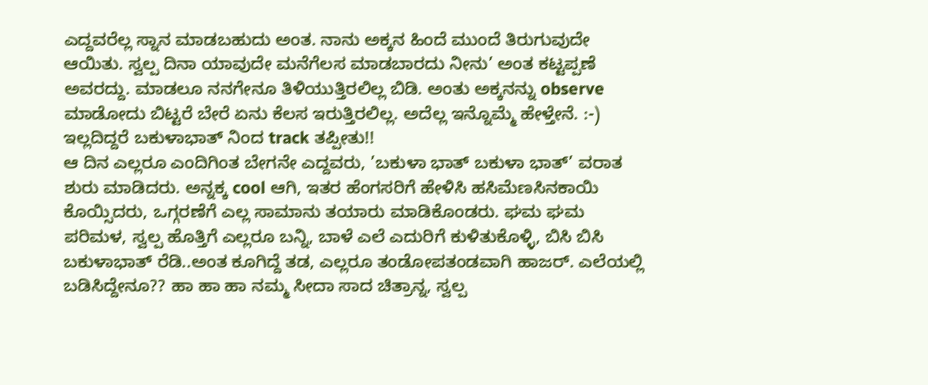ಎದ್ದವರೆಲ್ಲ ಸ್ನಾನ ಮಾಡಬಹುದು ಅಂತ. ನಾನು ಅಕ್ಕನ ಹಿಂದೆ ಮುಂದೆ ತಿರುಗುವುದೇ ಆಯಿತು. ಸ್ವಲ್ಪ ದಿನಾ ಯಾವುದೇ ಮನೆಗೆಲಸ ಮಾಡಬಾರದು ನೀನು’ ಅಂತ ಕಟ್ಟಪ್ಪಣೆ ಅವರದ್ದು. ಮಾಡಲೂ ನನಗೇನೂ ತಿಳಿಯುತ್ತಿರಲಿಲ್ಲ ಬಿಡಿ. ಅಂತು ಅಕ್ಕನನ್ನು observe ಮಾಡೋದು ಬಿಟ್ಟರೆ ಬೇರೆ ಏನು ಕೆಲಸ ಇರುತ್ತಿರಲಿಲ್ಲ. ಅದೆಲ್ಲ ಇನ್ನೊಮ್ಮೆ ಹೇಳ್ತೇನೆ. :-)
ಇಲ್ಲದಿದ್ದರೆ ಬಕುಳಾಭಾತ್ ನಿಂದ track ತಪ್ಪೀತು!!
ಆ ದಿನ ಎಲ್ಲರೂ ಎಂದಿಗಿಂತ ಬೇಗನೇ ಎದ್ದವರು, ’ಬಕುಳಾ ಭಾತ್ ಬಕುಳಾ ಭಾತ್’ ವರಾತ ಶುರು ಮಾಡಿದರು. ಅನ್ನಕ್ಕ cool ಆಗಿ, ಇತರ ಹೆಂಗಸರಿಗೆ ಹೇಳಿಸಿ ಹಸಿಮೆಣಸಿನಕಾಯಿ ಕೊಯ್ಸಿದರು, ಒಗ್ಗರಣೆಗೆ ಎಲ್ಲ ಸಾಮಾನು ತಯಾರು ಮಾಡಿಕೊಂಡರು. ಘಮ ಘಮ ಪರಿಮಳ, ಸ್ವಲ್ಪ ಹೊತ್ತಿಗೆ ಎಲ್ಲರೂ ಬನ್ನಿ, ಬಾಳೆ ಎಲೆ ಎದುರಿಗೆ ಕುಳಿತುಕೊಳ್ಳಿ, ಬಿಸಿ ಬಿಸಿ ಬಕುಳಾಭಾತ್ ರೆಡಿ..ಅಂತ ಕೂಗಿದ್ದೆ ತಡ, ಎಲ್ಲರೂ ತಂಡೋಪತಂಡವಾಗಿ ಹಾಜರ್. ಎಲೆಯಲ್ಲಿ ಬಡಿಸಿದ್ದೇನೂ?? ಹಾ ಹಾ ಹಾ ನಮ್ಮ ಸೀದಾ ಸಾದ ಚಿತ್ರಾನ್ನ, ಸ್ವಲ್ಪ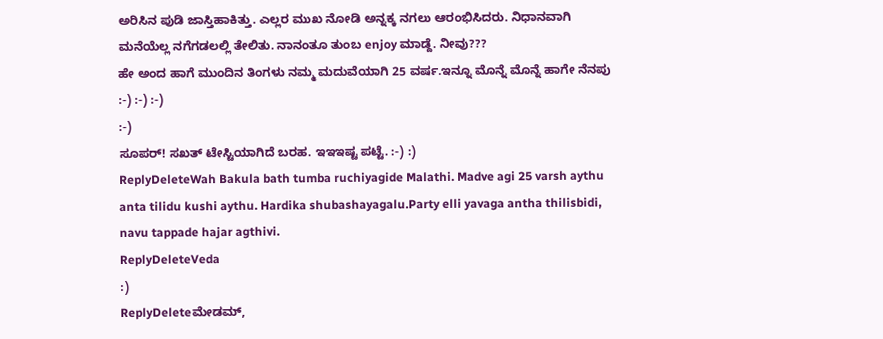ಅರಿಸಿನ ಪುಡಿ ಜಾಸ್ತಿಹಾಕಿತ್ತು. ಎಲ್ಲರ ಮುಖ ನೋಡಿ ಅನ್ನಕ್ಕ ನಗಲು ಆರಂಭಿಸಿದರು. ನಿಧಾನವಾಗಿ ಮನೆಯೆಲ್ಲ ನಗೆಗಡಲಲ್ಲಿ ತೇಲಿತು. ನಾನಂತೂ ತುಂಬ enjoy ಮಾಡ್ದೆ. ನೀವು???
ಹೇ ಅಂದ ಹಾಗೆ ಮುಂದಿನ ತಿಂಗಳು ನಮ್ಮ ಮದುವೆಯಾಗಿ 25 ವರ್ಷ.ಇನ್ನೂ ಮೊನ್ನೆ ಮೊನ್ನೆ ಹಾಗೇ ನೆನಪು :-) :-) :-)
:-)
ಸೂಪರ್! ಸಖತ್ ಟೇಸ್ಟಿಯಾಗಿದೆ ಬರಹ. ಇಇಇಷ್ಟ ಪಟ್ಟೆ. :-) :)
ReplyDeleteWah Bakula bath tumba ruchiyagide Malathi. Madve agi 25 varsh aythu anta tilidu kushi aythu. Hardika shubashayagalu.Party elli yavaga antha thilisbidi, navu tappade hajar agthivi.
ReplyDeleteVeda
:)
ReplyDeleteಮೇಡಮ್,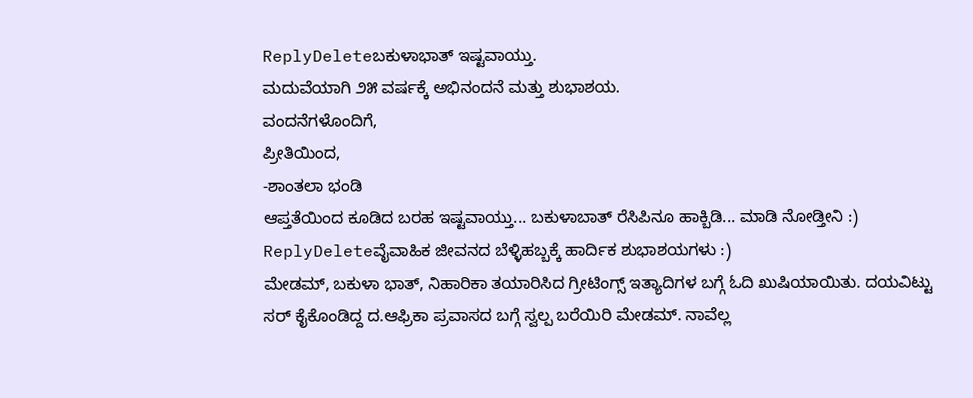ReplyDeleteಬಕುಳಾಭಾತ್ ಇಷ್ಟವಾಯ್ತು.
ಮದುವೆಯಾಗಿ ೨೫ ವರ್ಷಕ್ಕೆ ಅಭಿನಂದನೆ ಮತ್ತು ಶುಭಾಶಯ.
ವಂದನೆಗಳೊಂದಿಗೆ,
ಪ್ರೀತಿಯಿಂದ,
-ಶಾಂತಲಾ ಭಂಡಿ
ಆಪ್ತತೆಯಿಂದ ಕೂಡಿದ ಬರಹ ಇಷ್ಟವಾಯ್ತು... ಬಕುಳಾಬಾತ್ ರೆಸಿಪಿನೂ ಹಾಕ್ಬಿಡಿ... ಮಾಡಿ ನೋಡ್ತೀನಿ :)
ReplyDeleteವೈವಾಹಿಕ ಜೀವನದ ಬೆಳ್ಳಿಹಬ್ಬಕ್ಕೆ ಹಾರ್ದಿಕ ಶುಭಾಶಯಗಳು :)
ಮೇಡಮ್, ಬಕುಳಾ ಭಾತ್, ನಿಹಾರಿಕಾ ತಯಾರಿಸಿದ ಗ್ರೀಟಿಂಗ್ಸ್ ಇತ್ಯಾದಿಗಳ ಬಗ್ಗೆ ಓದಿ ಖುಷಿಯಾಯಿತು. ದಯವಿಟ್ಟು ಸರ್ ಕೈಕೊಂಡಿದ್ದ ದ.ಆಫ್ರಿಕಾ ಪ್ರವಾಸದ ಬಗ್ಗೆ ಸ್ವಲ್ಪ ಬರೆಯಿರಿ ಮೇಡಮ್. ನಾವೆಲ್ಲ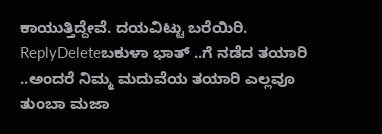ಕಾಯುತ್ತಿದ್ದೇವೆ. ದಯವಿಟ್ಟು ಬರೆಯಿರಿ.
ReplyDeleteಬಕುಳಾ ಭಾತ್ ..ಗೆ ನಡೆದ ತಯಾರಿ ..ಅಂದರೆ ನಿಮ್ಮ ಮದುವೆಯ ತಯಾರಿ ಎಲ್ಲವೂ ತುಂಬಾ ಮಜಾ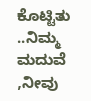ಕೊಟ್ಟಿತು ..ನಿಮ್ಮ ಮದುವೆ ,ನೀವು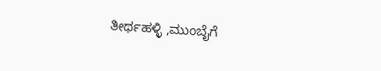ತೀರ್ಥಹಳ್ಳಿ ,ಮುಂಬೈಗೆ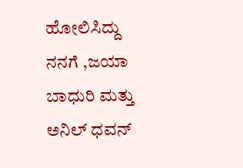ಹೋಲಿಸಿದ್ದು ನನಗೆ ,ಜಯಾ ಬಾಧುರಿ ಮತ್ತು ಅನಿಲ್ ಧವನ್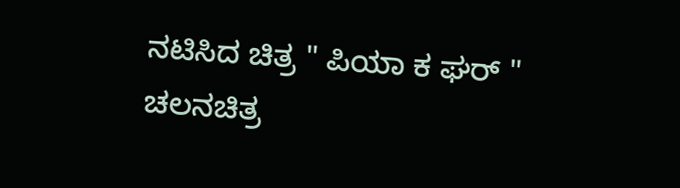ನಟಿಸಿದ ಚಿತ್ರ " ಪಿಯಾ ಕ ಘರ್ " ಚಲನಚಿತ್ರ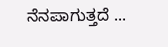ನೆನಪಾಗುತ್ತದೆ ...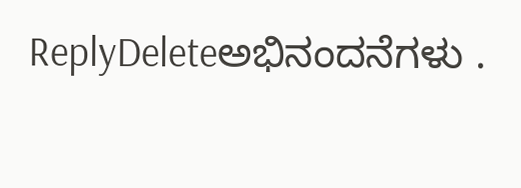ReplyDeleteಅಭಿನಂದನೆಗಳು .